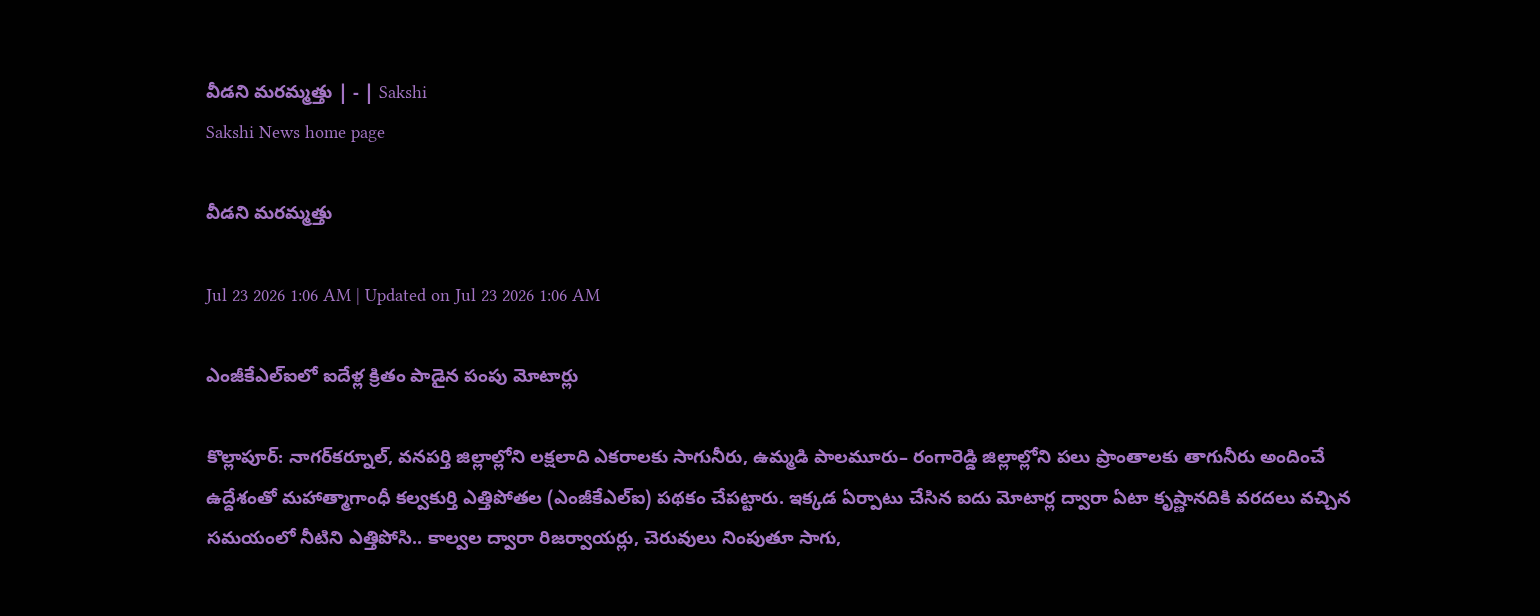వీడని మరమ్మత్తు | - | Sakshi
Sakshi News home page

వీడని మరమ్మత్తు

Jul 23 2026 1:06 AM | Updated on Jul 23 2026 1:06 AM

ఎంజీకేఎల్‌ఐలో ఐదేళ్ల క్రితం పాడైన పంపు మోటార్లు

కొల్లాపూర్‌: నాగర్‌కర్నూల్‌, వనపర్తి జిల్లాల్లోని లక్షలాది ఎకరాలకు సాగునీరు, ఉమ్మడి పాలమూరు– రంగారెడ్డి జిల్లాల్లోని పలు ప్రాంతాలకు తాగునీరు అందించే ఉద్దేశంతో మహాత్మాగాంధీ కల్వకుర్తి ఎత్తిపోతల (ఎంజీకేఎల్‌ఐ) పథకం చేపట్టారు. ఇక్కడ ఏర్పాటు చేసిన ఐదు మోటార్ల ద్వారా ఏటా కృష్ణానదికి వరదలు వచ్చిన సమయంలో నీటిని ఎత్తిపోసి.. కాల్వల ద్వారా రిజర్వాయర్లు, చెరువులు నింపుతూ సాగు,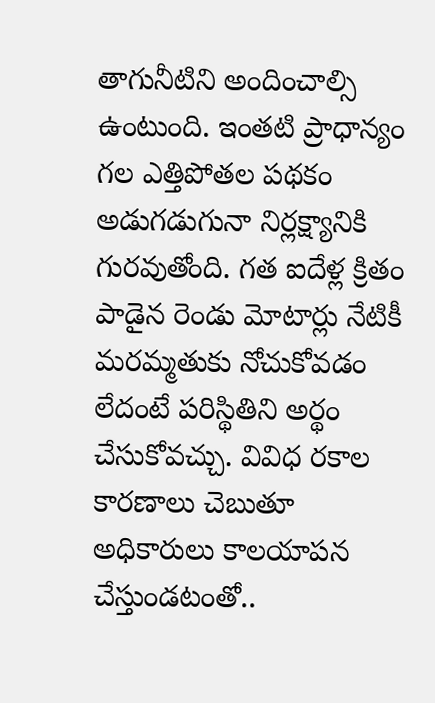తాగునీటిని అందించాల్సి ఉంటుంది. ఇంతటి ప్రాధాన్యం గల ఎత్తిపోతల పథకం అడుగడుగునా నిర్లక్ష్యానికి గురవుతోంది. గత ఐదేళ్ల క్రితం పాడైన రెండు మోటార్లు నేటికీ మరమ్మతుకు నోచుకోవడం లేదంటే పరిస్థితిని అర్థం చేసుకోవచ్చు. వివిధ రకాల కారణాలు చెబుతూ అధికారులు కాలయాపన చేస్తుండటంతో..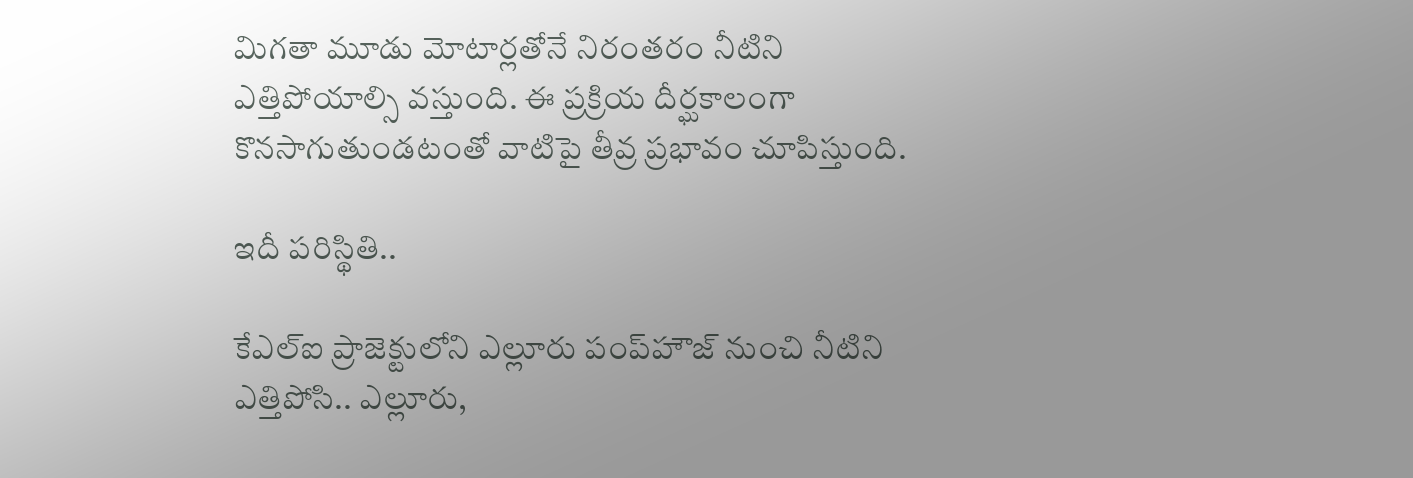మిగతా మూడు మోటార్లతోనే నిరంతరం నీటిని ఎత్తిపోయాల్సి వస్తుంది. ఈ ప్రక్రియ దీర్ఘకాలంగా కొనసాగుతుండటంతో వాటిపై తీవ్ర ప్రభావం చూపిస్తుంది.

ఇదీ పరిస్థితి..

కేఎల్‌ఐ ప్రాజెక్టులోని ఎల్లూరు పంప్‌హౌజ్‌ నుంచి నీటిని ఎత్తిపోసి.. ఎల్లూరు,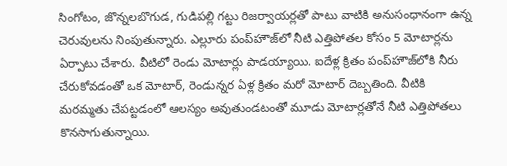సింగోటం, జొన్నలబొగుడ, గుడిపల్లి గట్టు రిజర్వాయర్లతో పాటు వాటికి అనుసంధానంగా ఉన్న చెరువులను నింపుతున్నారు. ఎల్లూరు పంప్‌హౌజ్‌లో నీటి ఎత్తిపోతల కోసం 5 మోటార్లను ఏర్పాటు చేశారు. వీటిలో రెండు మోటార్లు పాడయ్యాయి. ఐదేళ్ల క్రితం పంప్‌హౌజ్‌లోకి నీరు చేరుకోవడంతో ఒక మోటార్‌, రెండున్నర ఏళ్ల క్రితం మరో మోటార్‌ దెబ్బతింది. వీటికి మరమ్మతు చేపట్టడంలో ఆలస్యం అవుతుండటంతో మూడు మోటార్లతోనే నీటి ఎత్తిపోతలు కొనసాగుతున్నాయి.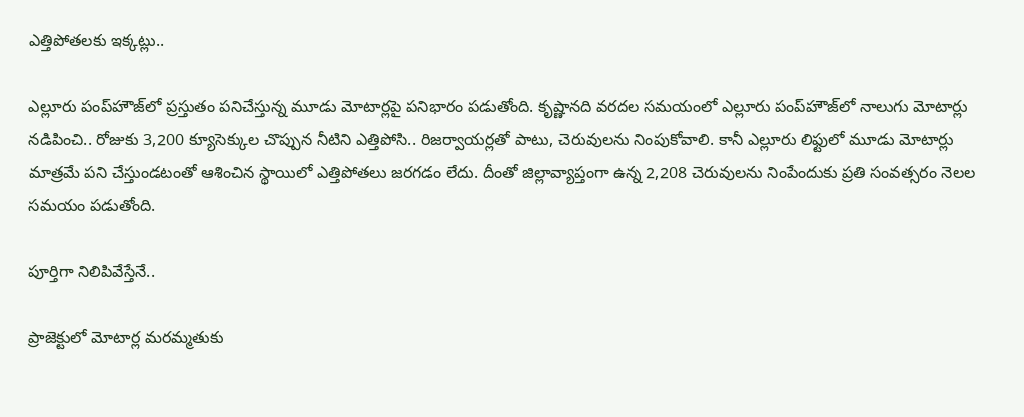ఎత్తిపోతలకు ఇక్కట్లు..

ఎల్లూరు పంప్‌హౌజ్‌లో ప్రస్తుతం పనిచేస్తున్న మూడు మోటార్లపై పనిభారం పడుతోంది. కృష్ణానది వరదల సమయంలో ఎల్లూరు పంప్‌హౌజ్‌లో నాలుగు మోటార్లు నడిపించి.. రోజుకు 3,200 క్యూసెక్కుల చొప్పున నీటిని ఎత్తిపోసి.. రిజర్వాయర్లతో పాటు, చెరువులను నింపుకోవాలి. కానీ ఎల్లూరు లిఫ్టులో మూడు మోటార్లు మాత్రమే పని చేస్తుండటంతో ఆశించిన స్థాయిలో ఎత్తిపోతలు జరగడం లేదు. దీంతో జిల్లావ్యాప్తంగా ఉన్న 2,208 చెరువులను నింపేందుకు ప్రతి సంవత్సరం నెలల సమయం పడుతోంది.

పూర్తిగా నిలిపివేస్తేనే..

ప్రాజెక్టులో మోటార్ల మరమ్మతుకు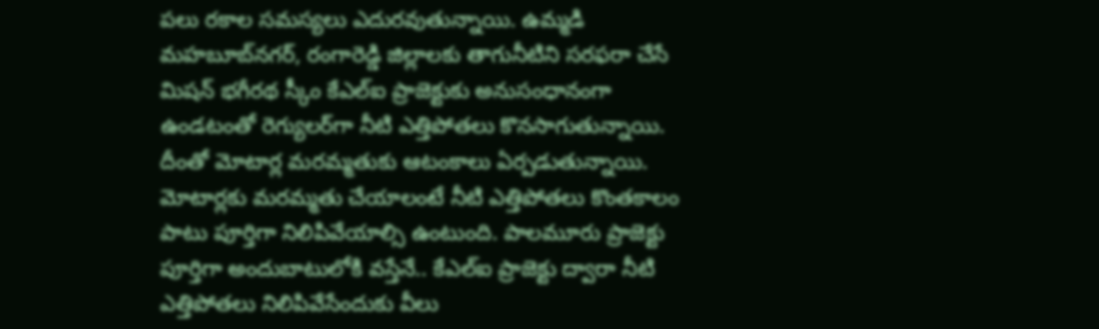పలు రకాల సమస్యలు ఎదురవుతున్నాయి. ఉమ్మడి మహబూబ్‌నగర్‌, రంగారెడ్డి జిల్లాలకు తాగునీటిని సరఫరా చేసే మిషన్‌ భగీరథ స్కీం కేఎల్‌ఐ ప్రాజెక్టుకు అనుసంధానంగా ఉండటంతో రెగ్యులర్‌గా నీటి ఎత్తిపోతలు కొనసాగుతున్నాయి. దీంతో మోటార్ల మరమ్మతుకు ఆటంకాలు ఏర్పడుతున్నాయి. మోటార్లకు మరమ్మతు చేయాలంటే నీటి ఎత్తిపోతలు కొంతకాలం పాటు పూర్తిగా నిలిపివేయాల్సి ఉంటుంది. పాలమూరు ప్రాజెక్టు పూర్తిగా అందుబాటులోకి వస్తేనే.. కేఎల్‌ఐ ప్రాజెక్టు ద్వారా నీటి ఎత్తిపోతలు నిలిపివేసేందుకు వీలు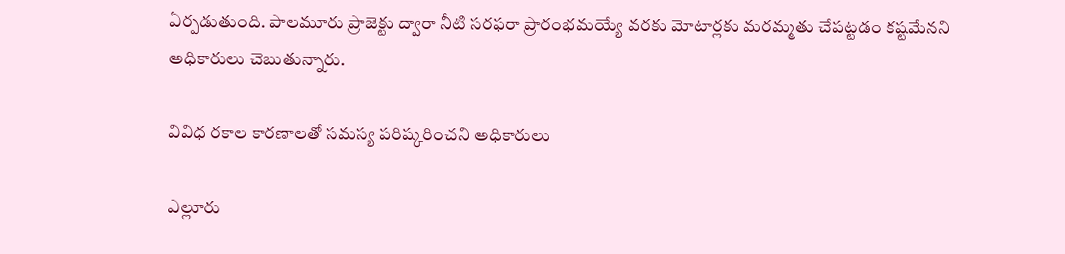ఏర్పడుతుంది. పాలమూరు ప్రాజెక్టు ద్వారా నీటి సరఫరా ప్రారంభమయ్యే వరకు మోటార్లకు మరమ్మతు చేపట్టడం కష్టమేనని అధికారులు చెబుతున్నారు.

వివిధ రకాల కారణాలతో సమస్య పరిష్కరించని అధికారులు

ఎల్లూరు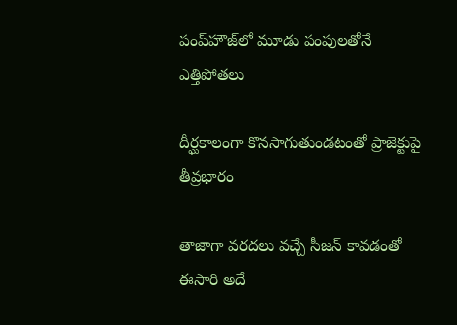పంప్‌హౌజ్‌లో మూడు పంపులతోనే ఎత్తిపోతలు

దీర్ఘకాలంగా కొనసాగుతుండటంతో ప్రాజెక్టుపై తీవ్రభారం

తాజాగా వరదలు వచ్చే సీజన్‌ కావడంతో ఈసారి అదే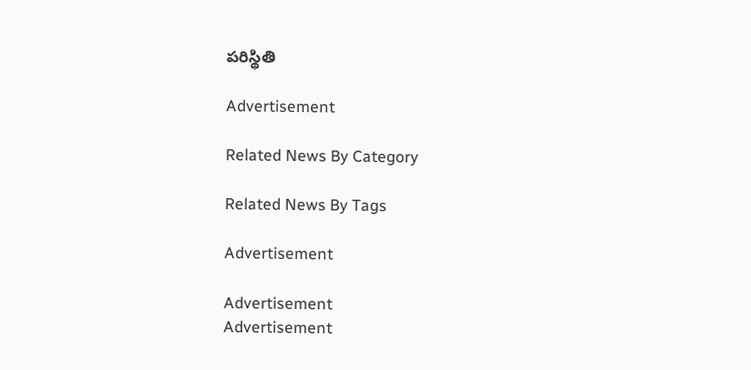పరిస్థితి

Advertisement

Related News By Category

Related News By Tags

Advertisement

Advertisement
Advertisement